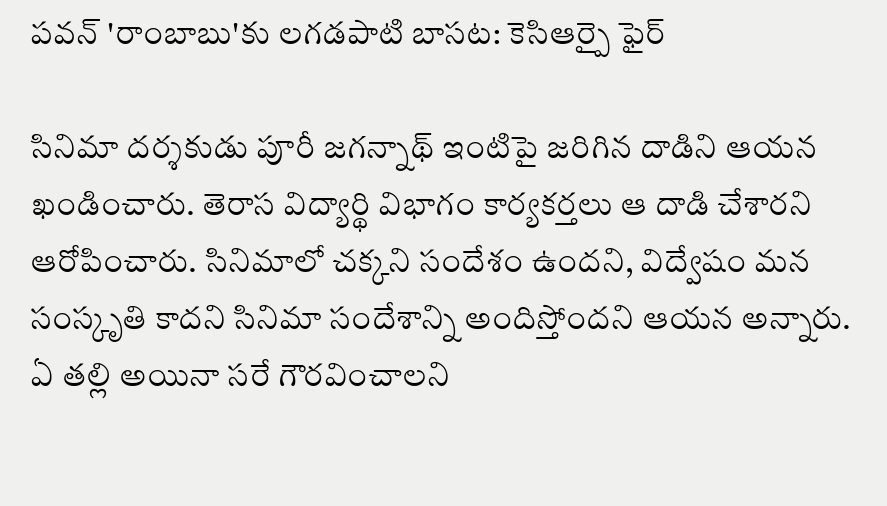పవన్ 'రాంబాబు'కు లగడపాటి బాసట: కెసిఆర్పై ఫైర్

సినిమా దర్శకుడు పూరీ జగన్నాథ్ ఇంటిపై జరిగిన దాడిని ఆయన ఖండించారు. తెరాస విద్యార్థి విభాగం కార్యకర్తలు ఆ దాడి చేశారని ఆరోపించారు. సినిమాలో చక్కని సందేశం ఉందని, విద్వేషం మన సంస్కృతి కాదని సినిమా సందేశాన్ని అందిస్తోందని ఆయన అన్నారు. ఏ తల్లి అయినా సరే గౌరవించాలని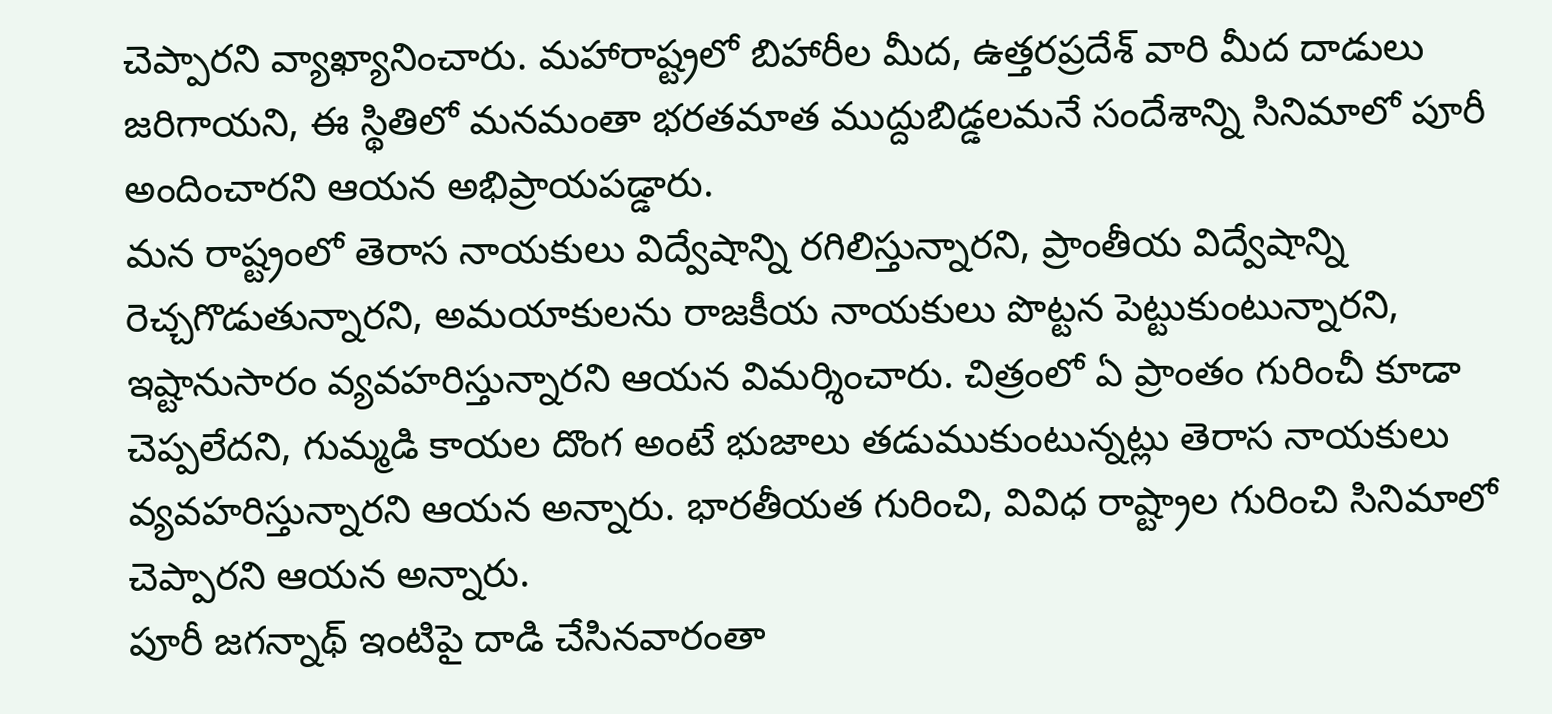చెప్పారని వ్యాఖ్యానించారు. మహారాష్ట్రలో బిహారీల మీద, ఉత్తరప్రదేశ్ వారి మీద దాడులు జరిగాయని, ఈ స్థితిలో మనమంతా భరతమాత ముద్దుబిడ్డలమనే సందేశాన్ని సినిమాలో పూరీ అందించారని ఆయన అభిప్రాయపడ్డారు.
మన రాష్ట్రంలో తెరాస నాయకులు విద్వేషాన్ని రగిలిస్తున్నారని, ప్రాంతీయ విద్వేషాన్ని రెచ్చగొడుతున్నారని, అమయాకులను రాజకీయ నాయకులు పొట్టన పెట్టుకుంటున్నారని, ఇష్టానుసారం వ్యవహరిస్తున్నారని ఆయన విమర్శించారు. చిత్రంలో ఏ ప్రాంతం గురించీ కూడా చెప్పలేదని, గుమ్మడి కాయల దొంగ అంటే భుజాలు తడుముకుంటున్నట్లు తెరాస నాయకులు వ్యవహరిస్తున్నారని ఆయన అన్నారు. భారతీయత గురించి, వివిధ రాష్ట్రాల గురించి సినిమాలో చెప్పారని ఆయన అన్నారు.
పూరీ జగన్నాథ్ ఇంటిపై దాడి చేసినవారంతా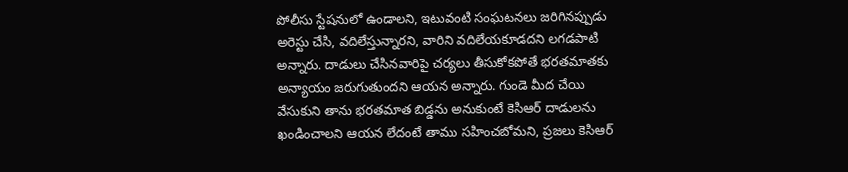పోలీసు స్టేషనులో ఉండాలని, ఇటువంటి సంఘటనలు జరిగినప్పుడు అరెస్టు చేసి, వదిలేస్తున్నారని, వారిని వదిలేయకూడదని లగడపాటి అన్నారు. దాడులు చేసినవారిపై చర్యలు తీసుకోకపోతే భరతమాతకు అన్యాయం జరుగుతుందని ఆయన అన్నారు. గుండె మీద చేయి వేసుకుని తాను భరతమాత బిడ్డను అనుకుంటే కెసిఆర్ దాడులను ఖండించాలని ఆయన లేదంటే తాము సహించబోమని, ప్రజలు కెసిఆర్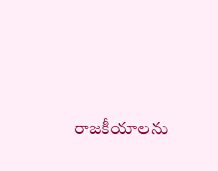రాజకీయాలను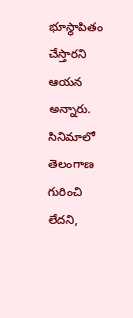భూస్థాపితం చేస్తారని ఆయన అన్నారు. సినిమాలో తెలంగాణ గురించి లేదని,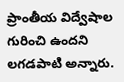ప్రాంతీయ విద్వేషాల గురించి ఉందని లగడపాటి అన్నారు.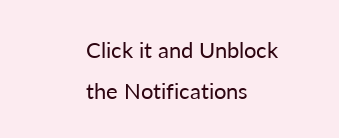Click it and Unblock the Notifications